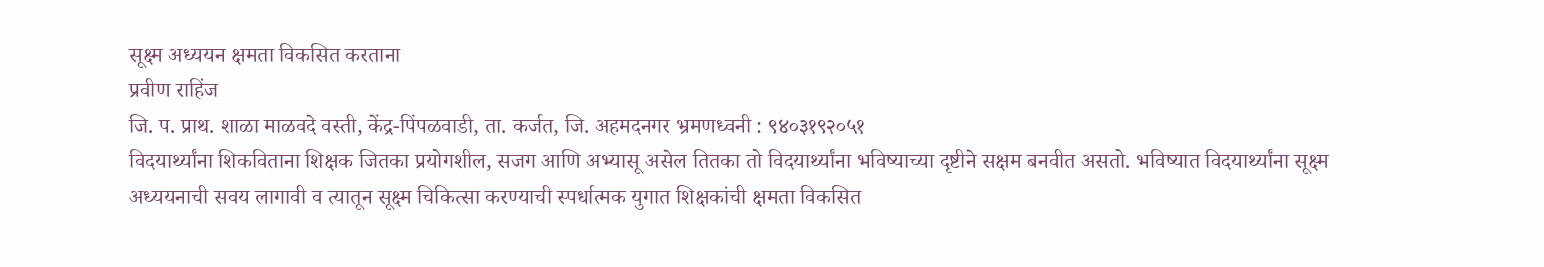सूक्ष्म अध्ययन क्षमता विकसित करताना
प्रवीण राहिंज
जि. प. प्राथ. शाळा माळवदे वस्ती, केंद्र-पिंपळवाडी, ता. कर्जत, जि. अहमदनगर भ्रमणध्वनी : ९४०३१९२०५१
विदयार्थ्यांना शिकविताना शिक्षक जितका प्रयोगशील, सजग आणि अभ्यासू असेल तितका तो विदयार्थ्यांना भविष्याच्या दृष्टीने सक्षम बनवीत असतो. भविष्यात विदयार्थ्यांना सूक्ष्म अध्ययनाची सवय लागावी व त्यातून सूक्ष्म चिकित्सा करण्याची स्पर्धात्मक युगात शिक्षकांची क्षमता विकसित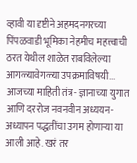व्हावी या दृष्टीने अहमदनगरच्या पिंपळवाडी भूमिका नेहमीच महत्त्वाची ठरत येथील शाळेत राबविलेल्या आगळ्यावेगळ्या उपक्रमाविषयी...
आजच्या माहिती तंत्र- ज्ञानाच्या युगात आणि दररोज नवनवीन अध्ययन-अध्यापन पद्धतींचा उगम होणाऱ्या या आली आहे. खरं तर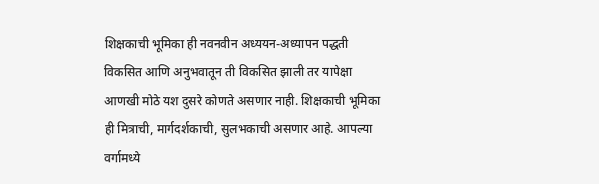शिक्षकाची भूमिका ही नवनवीन अध्ययन-अध्यापन पद्धती विकसित आणि अनुभवातून ती विकसित झाली तर यापेक्षा आणखी मोठे यश दुसरे कोणते असणार नाही. शिक्षकाची भूमिका ही मित्राची, मार्गदर्शकाची, सुलभकाची असणार आहे. आपल्या वर्गामध्ये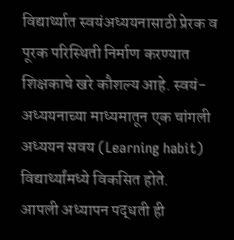विद्यार्थ्यात स्वयंअध्ययनासाठी प्रेरक व पूरक परिस्थिती निर्माण करण्यात शिक्षकाचे खरे कौशल्य आहे. स्वयं- अध्ययनाच्या माध्यमातून एक चांगली अध्ययन सवय (Learning habit) विद्यार्थ्यांमध्ये विकसित होते.
आपली अध्यापन पद्धती ही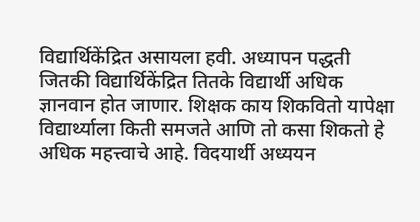विद्यार्थिकेंद्रित असायला हवी. अध्यापन पद्धती जितकी विद्यार्थिकेंद्रित तितके विद्यार्थी अधिक ज्ञानवान होत जाणार. शिक्षक काय शिकवितो यापेक्षा विद्यार्थ्याला किती समजते आणि तो कसा शिकतो हे अधिक महत्त्वाचे आहे. विदयार्थी अध्ययन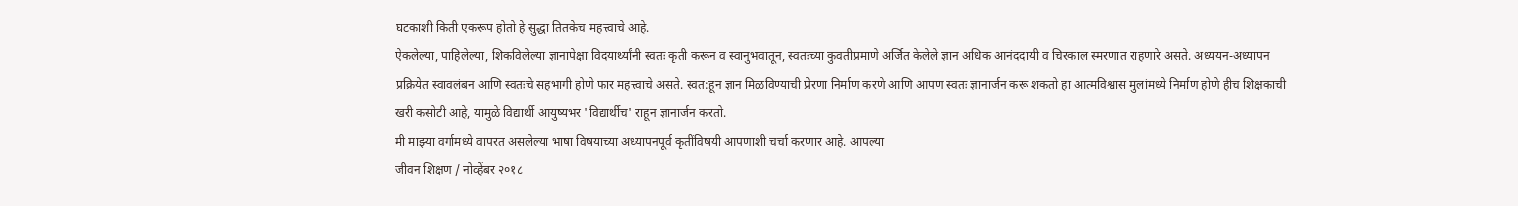घटकाशी किती एकरूप होतो हे सुद्धा तितकेच महत्त्वाचे आहे.
ऐकलेल्या, पाहिलेल्या, शिकविलेल्या ज्ञानापेक्षा विदयार्थ्यांनी स्वतः कृती करून व स्वानुभवातून, स्वतःच्या कुवतीप्रमाणे अर्जित केलेले ज्ञान अधिक आनंददायी व चिरकाल स्मरणात राहणारे असते. अध्ययन-अध्यापन प्रक्रियेत स्वावलंबन आणि स्वतःचे सहभागी होणे फार महत्त्वाचे असते. स्वत:हून ज्ञान मिळविण्याची प्रेरणा निर्माण करणे आणि आपण स्वतः ज्ञानार्जन करू शकतो हा आत्मविश्वास मुलांमध्ये निर्माण होणे हीच शिक्षकाची खरी कसोटी आहे, यामुळे विद्यार्थी आयुष्यभर 'विद्यार्थीच' राहून ज्ञानार्जन करतो.
मी माझ्या वर्गामध्ये वापरत असलेल्या भाषा विषयाच्या अध्यापनपूर्व कृतींविषयी आपणाशी चर्चा करणार आहे. आपल्या
जीवन शिक्षण / नोव्हेंबर २०१८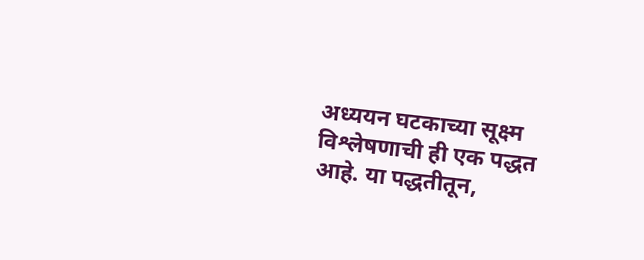अध्ययन घटकाच्या सूक्ष्म विश्लेषणाची ही एक पद्धत आहे. या पद्धतीतून,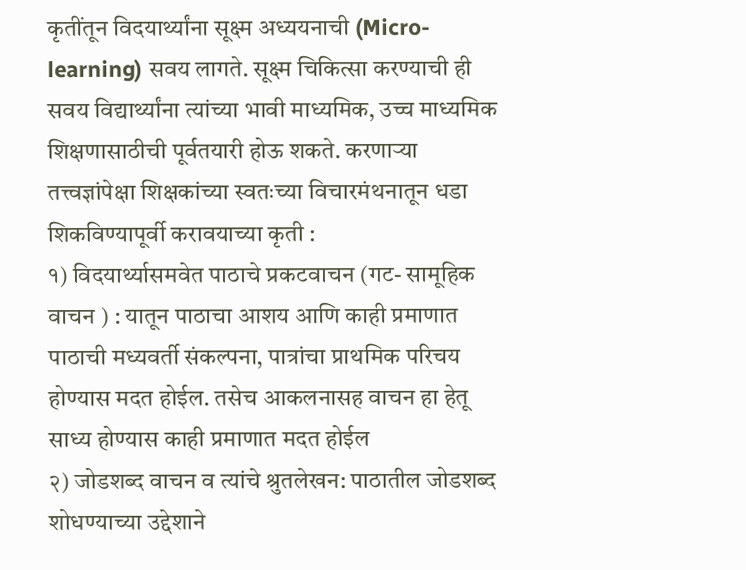कृतींतून विदयार्थ्यांना सूक्ष्म अध्ययनाची (Micro-learning) सवय लागते. सूक्ष्म चिकित्सा करण्याची ही
सवय विद्यार्थ्यांना त्यांच्या भावी माध्यमिक, उच्च माध्यमिक शिक्षणासाठीची पूर्वतयारी होऊ शकते. करणाऱ्या तत्त्वज्ञांपेक्षा शिक्षकांच्या स्वतःच्या विचारमंथनातून धडा शिकविण्यापूर्वी करावयाच्या कृती :
१) विदयार्थ्यासमवेत पाठाचे प्रकटवाचन (गट- सामूहिक वाचन ) : यातून पाठाचा आशय आणि काही प्रमाणात पाठाची मध्यवर्ती संकल्पना, पात्रांचा प्राथमिक परिचय होण्यास मदत होईल. तसेच आकलनासह वाचन हा हेतू साध्य होण्यास काही प्रमाणात मदत होईल
२) जोडशब्द वाचन व त्यांचे श्रुतलेखन: पाठातील जोडशब्द शोधण्याच्या उद्देशाने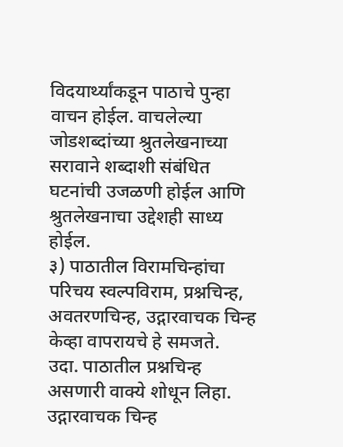विदयार्थ्यांकडून पाठाचे पुन्हा वाचन होईल. वाचलेल्या जोडशब्दांच्या श्रुतलेखनाच्या सरावाने शब्दाशी संबंधित घटनांची उजळणी होईल आणि श्रुतलेखनाचा उद्देशही साध्य होईल.
३) पाठातील विरामचिन्हांचा परिचय स्वल्पविराम, प्रश्नचिन्ह, अवतरणचिन्ह, उद्गारवाचक चिन्ह केव्हा वापरायचे हे समजते.
उदा. पाठातील प्रश्नचिन्ह असणारी वाक्ये शोधून लिहा. उद्गारवाचक चिन्ह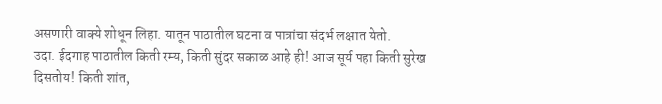असणारी वाक्ये शोधून लिहा. यातून पाठातील घटना व पात्रांचा संदर्भ लक्षात येतो.
उदा. ईदगाह पाठातील किती रम्य, किती सुंदर सकाळ आहे ही! आज सूर्य पहा किती सुरेख दिसतोय! किती शांत,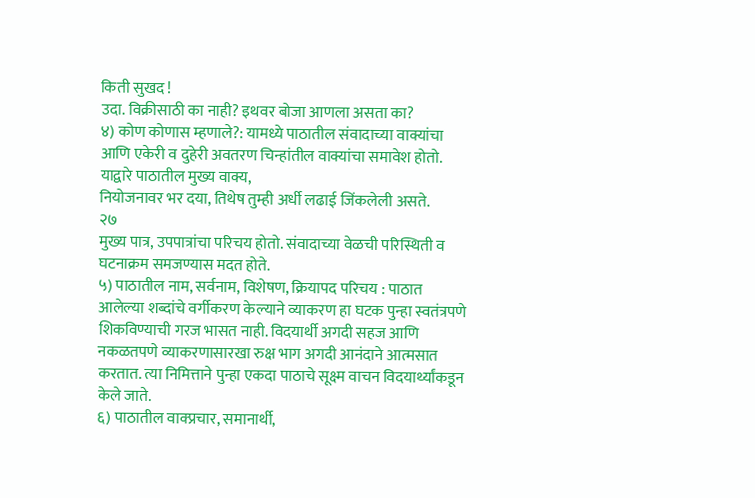किती सुखद !
उदा. विक्रीसाठी का नाही? इथवर बोजा आणला असता का?
४) कोण कोणास म्हणाले?: यामध्ये पाठातील संवादाच्या वाक्यांचा आणि एकेरी व दुहेरी अवतरण चिन्हांतील वाक्यांचा समावेश होतो. याद्वारे पाठातील मुख्य वाक्य,
नियोजनावर भर दया, तिथेष तुम्ही अर्धी लढाई जिंकलेली असते.
२७
मुख्य पात्र, उपपात्रांचा परिचय होतो. संवादाच्या वेळची परिस्थिती व घटनाक्रम समजण्यास मदत होते.
५) पाठातील नाम, सर्वनाम, विशेषण, क्रियापद परिचय : पाठात आलेल्या शब्दांचे वर्गीकरण केल्याने व्याकरण हा घटक पुन्हा स्वतंत्रपणे शिकविण्याची गरज भासत नाही. विदयार्थी अगदी सहज आणि नकळतपणे व्याकरणासारखा रुक्ष भाग अगदी आनंदाने आत्मसात करतात. त्या निमित्ताने पुन्हा एकदा पाठाचे सूक्ष्म वाचन विदयार्थ्यांकडून केले जाते.
६) पाठातील वाक्प्रचार, समानार्थी,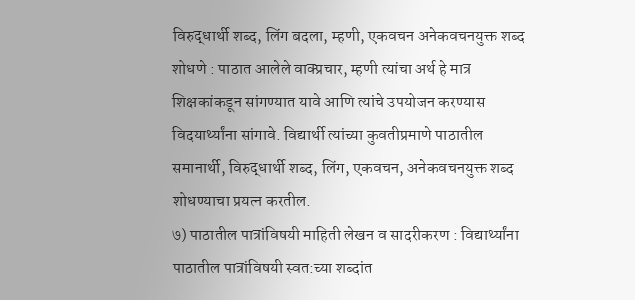विरुद्धार्थी शब्द, लिंग बदला, म्हणी, एकवचन अनेकवचनयुक्त शब्द शोधणे : पाठात आलेले वाक्प्रचार, म्हणी त्यांचा अर्थ हे मात्र शिक्षकांकडून सांगण्यात यावे आणि त्यांचे उपयोजन करण्यास विदयार्थ्यांना सांगावे. विद्यार्थी त्यांच्या कुवतीप्रमाणे पाठातील समानार्थी, विरुद्धार्थी शब्द, लिंग, एकवचन, अनेकवचनयुक्त शब्द शोधण्याचा प्रयत्न करतील.
७) पाठातील पात्रांविषयी माहिती लेखन व सादरीकरण : विद्यार्थ्यांना पाठातील पात्रांविषयी स्वत:च्या शब्दांत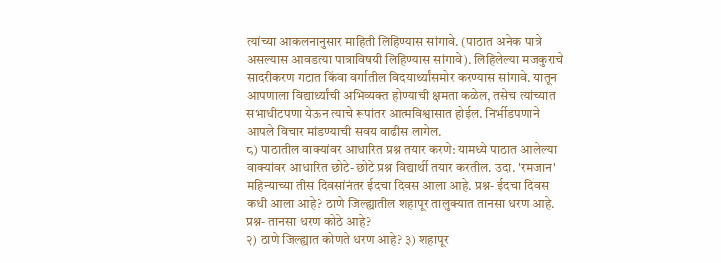त्यांच्या आकलनानुसार माहिती लिहिण्यास सांगावे. (पाठात अनेक पात्रे असल्यास आवडत्या पात्राविषयी लिहिण्यास सांगावे). लिहिलेल्या मजकुराचे सादरीकरण गटात किंवा वर्गातील विदयार्थ्यांसमोर करण्यास सांगावे. यातून आपणाला विद्यार्थ्यांची अभिव्यक्त होण्याची क्षमता कळेल, तसेच त्यांच्यात सभाधीटपणा येऊन त्याचे रूपांतर आत्मविश्वासात होईल. निर्भीडपणाने आपले विचार मांडण्याची सवय वाढीस लागेल.
८) पाठातील वाक्यांवर आधारित प्रश्न तयार करणे: यामध्ये पाठात आलेल्या वाक्यांवर आधारित छोटे-छोटे प्रश्न विद्यार्थी तयार करतील. उदा. 'रमजान'
महिन्याच्या तीस दिवसांनंतर ईदचा दिवस आला आहे. प्रश्न- ईदचा दिवस कधी आला आहे? ठाणे जिल्ह्यातील शहापूर तालुक्यात तानसा धरण आहे. प्रश्न- तानसा धरण कोठे आहे?
२) ठाणे जिल्ह्यात कोणते धरण आहे? ३) शहापूर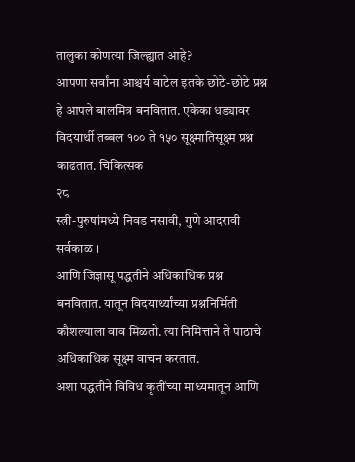तालुका कोणत्या जिल्ह्यात आहे?
आपणा सर्वांना आश्चर्य वाटेल इतके छोटे-छोटे प्रश्न हे आपले बालमित्र बनवितात. एकेका धड्यावर विदयार्थी तब्बल १०० ते १५० सूक्ष्मातिसूक्ष्म प्रश्न काढतात. चिकित्सक
२८
स्त्री-पुरुषांमध्ये निवड नसावी, गुणे आदरावी सर्वकाळ ।
आणि जिज्ञासू पद्धतीने अधिकाधिक प्रश्न बनवितात. यातून विदयार्थ्यांच्या प्रश्ननिर्मिती कौशल्याला वाव मिळतो. त्या निमित्ताने ते पाठाचे अधिकाधिक सूक्ष्म वाचन करतात.
अशा पद्धतीने विविध कृतींच्या माध्यमातून आणि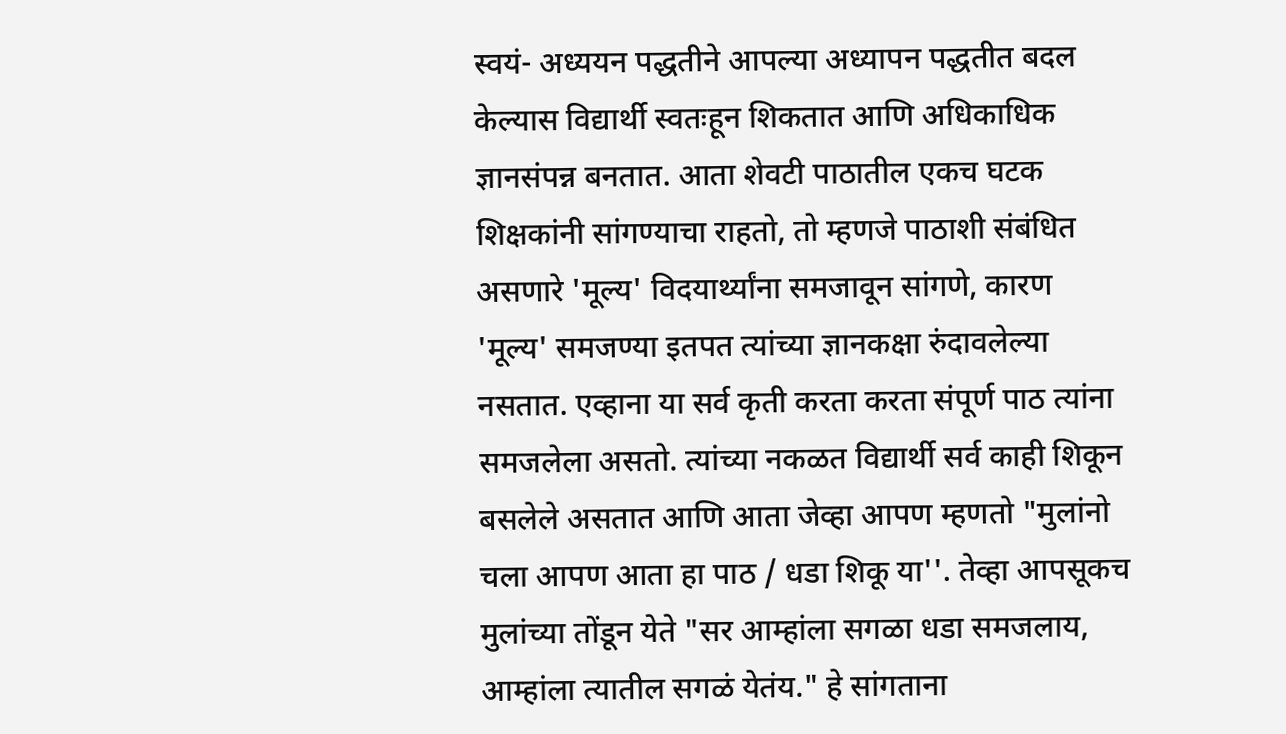स्वयं- अध्ययन पद्धतीने आपल्या अध्यापन पद्धतीत बदल केल्यास विद्यार्थी स्वतःहून शिकतात आणि अधिकाधिक ज्ञानसंपन्न बनतात. आता शेवटी पाठातील एकच घटक शिक्षकांनी सांगण्याचा राहतो, तो म्हणजे पाठाशी संबंधित असणारे 'मूल्य' विदयार्थ्यांना समजावून सांगणे, कारण 'मूल्य' समजण्या इतपत त्यांच्या ज्ञानकक्षा रुंदावलेल्या नसतात. एव्हाना या सर्व कृती करता करता संपूर्ण पाठ त्यांना समजलेला असतो. त्यांच्या नकळत विद्यार्थी सर्व काही शिकून बसलेले असतात आणि आता जेव्हा आपण म्हणतो "मुलांनो चला आपण आता हा पाठ / धडा शिकू या''. तेव्हा आपसूकच मुलांच्या तोंडून येते "सर आम्हांला सगळा धडा समजलाय, आम्हांला त्यातील सगळं येतंय." हे सांगताना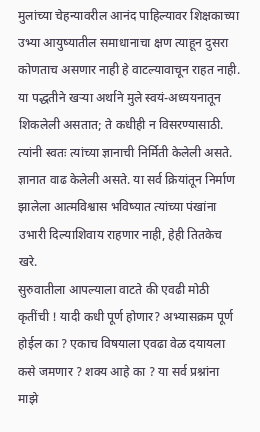मुलांच्या चेहन्यावरील आनंद पाहिल्यावर शिक्षकाच्या उभ्या आयुष्यातील समाधानाचा क्षण त्याहून दुसरा कोणताच असणार नाही हे वाटल्यावाचून राहत नाही. या पद्धतीने खऱ्या अर्थाने मुले स्वयं-अध्ययनातून शिकलेली असतात; ते कधीही न विसरण्यासाठी. त्यांनी स्वतः त्यांच्या ज्ञानाची निर्मिती केलेली असते. ज्ञानात वाढ केलेली असते. या सर्व क्रियांतून निर्माण झालेला आत्मविश्वास भविष्यात त्यांच्या पंखांना उभारी दिल्याशिवाय राहणार नाही, हेही तितकेच खरे.
सुरुवातीला आपल्याला वाटते की एवढी मोठी कृतींची ! यादी कधी पूर्ण होणार? अभ्यासक्रम पूर्ण होईल का ? एकाच विषयाला एवढा वेळ दयायला कसे जमणार ? शक्य आहे का ? या सर्व प्रश्नांना माझे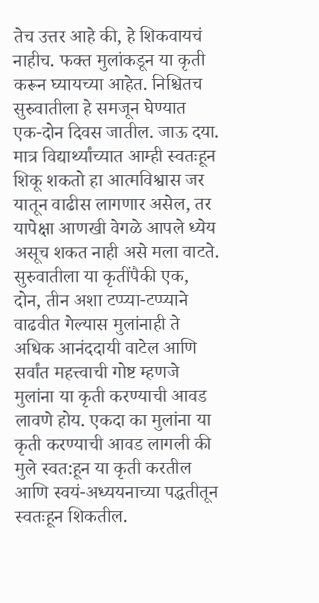तेच उत्तर आहे की, हे शिकवायचं नाहीच. फक्त मुलांकडून या कृती करून घ्यायच्या आहेत. निश्चितच सुरुवातीला हे समजून घेण्यात एक-दोन दिवस जातील. जाऊ दया. मात्र विद्यार्थ्यांच्यात आम्ही स्वतःहून शिकू शकतो हा आत्मविश्वास जर यातून वाढीस लागणार असेल, तर यापेक्षा आणखी वेगळे आपले ध्येय असूच शकत नाही असे मला वाटते. सुरुवातीला या कृतींपैकी एक, दोन, तीन अशा टप्प्या-टप्प्याने वाढवीत गेल्यास मुलांनाही ते अधिक आनंददायी वाटेल आणि सर्वांत महत्त्वाची गोष्ट म्हणजे मुलांना या कृती करण्याची आवड लावणे होय. एकदा का मुलांना या कृती करण्याची आवड लागली की मुले स्वत:हून या कृती करतील आणि स्वयं-अध्ययनाच्या पद्धतीतून स्वतःहून शिकतील.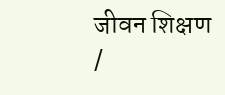जीवन शिक्षण /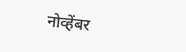नोव्हेंबर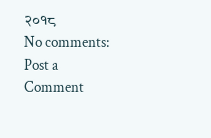२०१८
No comments:
Post a Comment